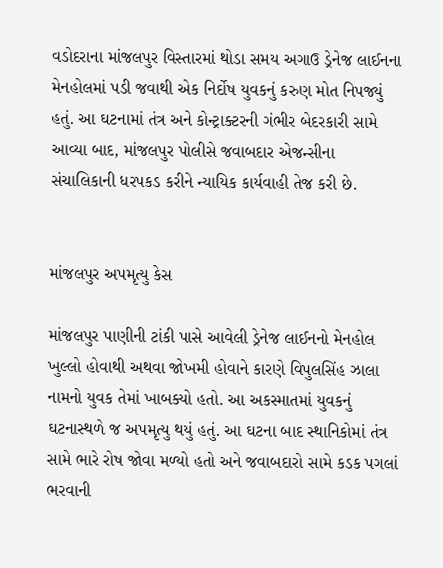વડોદરાના માંજલપુર વિસ્તારમાં થોડા સમય અગાઉ ડ્રેનેજ લાઈનના મેનહોલમાં પડી જવાથી એક નિર્દોષ યુવકનું કરુણ મોત નિપજ્યું હતું. આ ઘટનામાં તંત્ર અને કોન્ટ્રાક્ટરની ગંભીર બેદરકારી સામે આવ્યા બાદ, માંજલપુર પોલીસે જવાબદાર એજન્સીના સંચાલિકાની ધરપકડ કરીને ન્યાયિક કાર્યવાહી તેજ કરી છે.


માંજલપુર અપમૃત્યુ કેસ

માંજલપુર પાણીની ટાંકી પાસે આવેલી ડ્રેનેજ લાઈનનો મેનહોલ ખુલ્લો હોવાથી અથવા જોખમી હોવાને કારણે વિપુલસિંહ ઝાલા નામનો યુવક તેમાં ખાબક્યો હતો. આ અકસ્માતમાં યુવકનું ઘટનાસ્થળે જ અપમૃત્યુ થયું હતું. આ ઘટના બાદ સ્થાનિકોમાં તંત્ર સામે ભારે રોષ જોવા મળ્યો હતો અને જવાબદારો સામે કડક પગલાં ભરવાની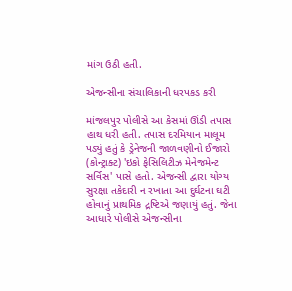માંગ ઉઠી હતી.

એજન્સીના સંચાલિકાની ધરપકડ કરી

માંજલપુર પોલીસે આ કેસમાં ઊંડી તપાસ હાથ ધરી હતી. તપાસ દરમિયાન માલૂમ પડ્યું હતું કે ડ્રેનેજની જાળવણીનો ઈજારો (કોન્ટ્રાક્ટ) 'ઇકો ફેસિલિટીઝ મેનેજમેન્ટ સર્વિસ' પાસે હતો. એજન્સી દ્વારા યોગ્ય સુરક્ષા તકેદારી ન રખાતા આ દુર્ઘટના ઘટી હોવાનું પ્રાથમિક દ્રષ્ટિએ જણાયું હતું. જેના આધારે પોલીસે એજન્સીના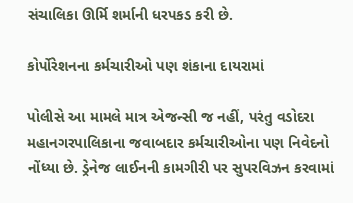સંચાલિકા ઊર્મિ શર્માની ધરપકડ કરી છે.

કોર્પોરેશનના કર્મચારીઓ પણ શંકાના દાયરામાં

પોલીસે આ મામલે માત્ર એજન્સી જ નહીં, પરંતુ વડોદરા મહાનગરપાલિકાના જવાબદાર કર્મચારીઓના પણ નિવેદનો નોંધ્યા છે. ડ્રેનેજ લાઈનની કામગીરી પર સુપરવિઝન કરવામાં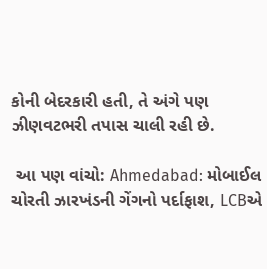કોની બેદરકારી હતી, તે અંગે પણ ઝીણવટભરી તપાસ ચાલી રહી છે.

 આ પણ વાંચો: Ahmedabad: મોબાઈલ ચોરતી ઝારખંડની ગેંગનો પર્દાફાશ, LCBએ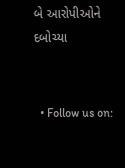બે આરોપીઓને દબોચ્યા


  • Follow us on: